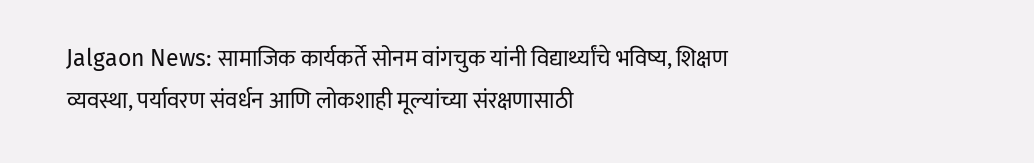Jalgaon News: सामाजिक कार्यकर्ते सोनम वांगचुक यांनी विद्यार्थ्यांचे भविष्य, शिक्षण व्यवस्था, पर्यावरण संवर्धन आणि लोकशाही मूल्यांच्या संरक्षणासाठी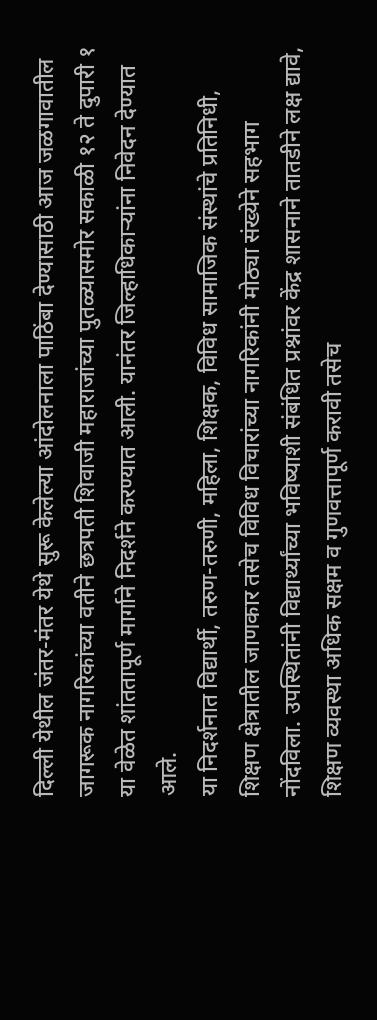दिल्ली येथील जंतर-मंतर येथे सुरू केलेल्या आंदोलनाला पाठिंबा देण्यासाठी आज जळगावातील जागरूक नागरिकांच्या वतीने छत्रपती शिवाजी महाराजांच्या पुतळ्यासमोर सकाळी १२ ते दुपारी १ या वेळेत शांततापूर्ण मार्गाने निदर्शने करण्यात आली. यानंतर जिल्हाधिकाऱ्यांना निवेदन देण्यात आले.
या निदर्शनात विद्यार्थी, तरुण-तरुणी, महिला, शिक्षक, विविध सामाजिक संस्थांचे प्रतिनिधी, शिक्षण क्षेत्रातील जाणकार तसेच विविध विचारांच्या नागरिकांनी मोठ्या संख्येने सहभाग नोंदविला. उपस्थितांनी विद्यार्थ्यांच्या भविष्याशी संबंधित प्रश्नांवर केंद्र शासनाने तातडीने लक्ष द्यावे, शिक्षण व्यवस्था अधिक सक्षम व गुणवत्तापूर्ण करावी तसेच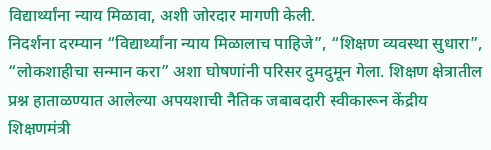विद्यार्थ्यांना न्याय मिळावा, अशी जोरदार मागणी केली.
निदर्शना दरम्यान “विद्यार्थ्यांना न्याय मिळालाच पाहिजे”, “शिक्षण व्यवस्था सुधारा”, “लोकशाहीचा सन्मान करा” अशा घोषणांनी परिसर दुमदुमून गेला. शिक्षण क्षेत्रातील प्रश्न हाताळण्यात आलेल्या अपयशाची नैतिक जबाबदारी स्वीकारून केंद्रीय शिक्षणमंत्री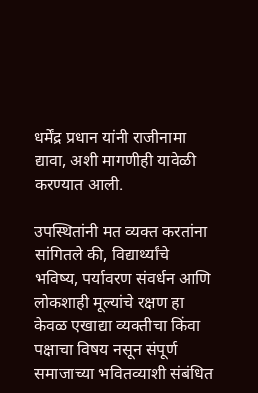धर्मेंद्र प्रधान यांनी राजीनामा द्यावा, अशी मागणीही यावेळी करण्यात आली.

उपस्थितांनी मत व्यक्त करतांना सांगितले की, विद्यार्थ्यांचे भविष्य, पर्यावरण संवर्धन आणि लोकशाही मूल्यांचे रक्षण हा केवळ एखाद्या व्यक्तीचा किंवा पक्षाचा विषय नसून संपूर्ण समाजाच्या भवितव्याशी संबंधित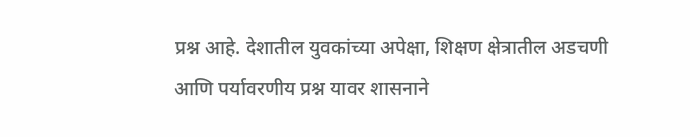प्रश्न आहे. देशातील युवकांच्या अपेक्षा, शिक्षण क्षेत्रातील अडचणी आणि पर्यावरणीय प्रश्न यावर शासनाने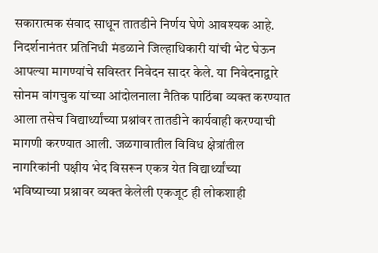सकारात्मक संवाद साधून तातडीने निर्णय घेणे आवश्यक आहे.
निदर्शनानंतर प्रतिनिधी मंडळाने जिल्हाधिकारी यांची भेट घेऊन आपल्या मागण्यांचे सविस्तर निवेदन सादर केले. या निवेदनाद्वारे सोनम वांगचुक यांच्या आंदोलनाला नैतिक पाठिंबा व्यक्त करण्यात आला तसेच विद्यार्थ्यांच्या प्रश्नांवर तातडीने कार्यवाही करण्याची मागणी करण्यात आली. जळगावातील विविध क्षेत्रांतील नागरिकांनी पक्षीय भेद विसरून एकत्र येत विद्यार्थ्यांच्या भविष्याच्या प्रश्नावर व्यक्त केलेली एकजूट ही लोकशाही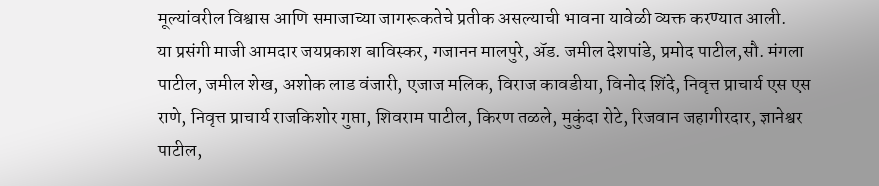मूल्यांवरील विश्वास आणि समाजाच्या जागरूकतेचे प्रतीक असल्याची भावना यावेळी व्यक्त करण्यात आली.
या प्रसंगी माजी आमदार जयप्रकाश बाविस्कर, गजानन मालपुरे, ॲड. जमील देशपांडे, प्रमोद पाटील,सौ. मंगला पाटील, जमील शेख, अशोक लाड वंजारी, एजाज मलिक, विराज कावडीया, विनोद शिंदे, निवृत्त प्राचार्य एस एस राणे, निवृत्त प्राचार्य राजकिशोर गुप्ता, शिवराम पाटील, किरण तळले, मुकुंदा रोटे, रिजवान जहागीरदार, ज्ञानेश्वर पाटील,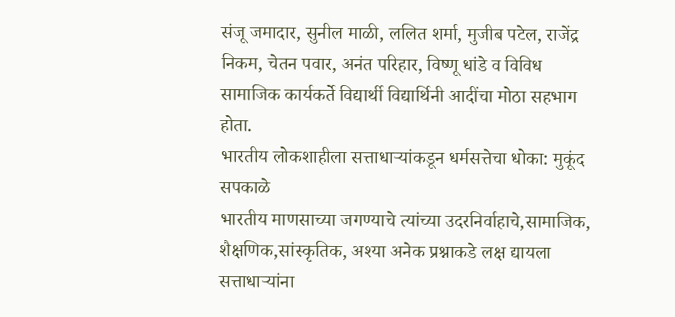संजू जमादार, सुनील माळी, ललित शर्मा, मुजीब पटेल, राजेंद्र निकम, चेतन पवार, अनंत परिहार, विष्णू धांडे व विविध सामाजिक कार्यकर्ते विद्यार्थी विद्यार्थिनी आदींचा मोठा सहभाग होता.
भारतीय लोकशाहीला सत्ताधाऱ्यांकडून धर्मसत्तेचा धोका: मुकूंद सपकाळे
भारतीय माणसाच्या जगण्याचे त्यांच्या उदरनिर्वाहाचे,सामाजिक, शैक्षणिक,सांस्कृतिक, अश्या अनेक प्रश्नाकडे लक्ष द्यायला सत्ताधाऱ्यांना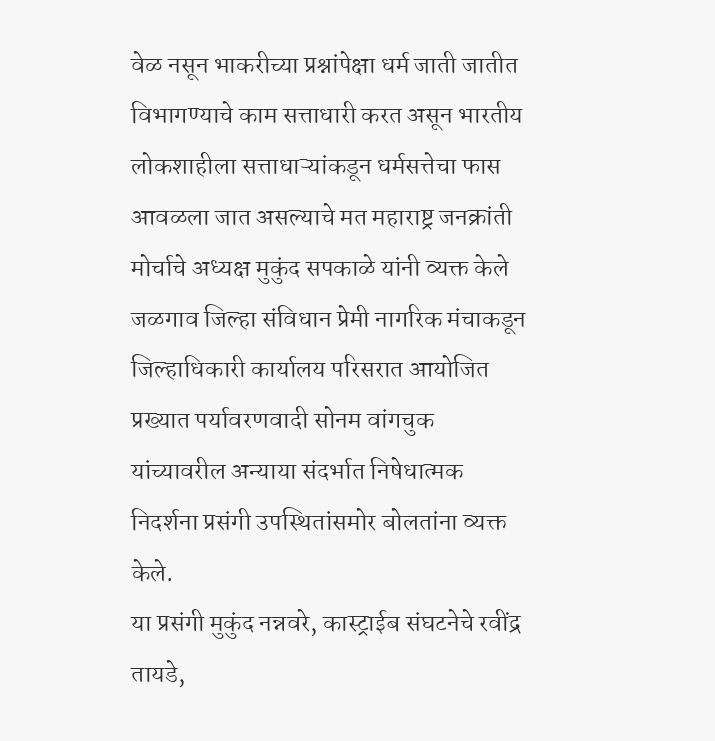वेळ नसून भाकरीच्या प्रश्नांपेक्षा धर्म जाती जातीत विभागण्याचे काम सत्ताधारी करत असून भारतीय लोकशाहीला सत्ताधाऱ्यांकडून धर्मसत्तेचा फास आवळला जात असल्याचे मत महाराष्ट्र जनक्रांती मोर्चाचे अध्यक्ष मुकुंद सपकाळे यांनी व्यक्त केले जळगाव जिल्हा संविधान प्रेमी नागरिक मंचाकडून जिल्हाधिकारी कार्यालय परिसरात आयोजित प्रख्यात पर्यावरणवादी सोनम वांगचुक यांच्यावरील अन्याया संदर्भात निषेधात्मक निदर्शना प्रसंगी उपस्थितांसमोर बोलतांना व्यक्त केले.
या प्रसंगी मुकुंद नन्नवरे, कास्ट्राईब संघटनेचे रवींद्र तायडे,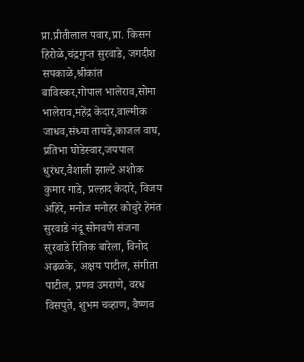प्रा.प्रीतीलाल पवार,प्रा. किसन हिरोळे,चंद्रगुप्त सुरवाडे, जगदीश सपकाळे,श्रीकांत बाविस्कर,गोपाल भालेराव,सोमा भालेराव,महेंद्र केदार,वाल्मीक जाधव,संध्या तायडे,काजल वाघ, प्रतिभा घोडेस्वार,जयपाल धुरंधर,वैशाली झाल्टे अशोक कुमार गाडे, प्रल्हाद केदारे, विजय अहिरे, मनोज मनोहर कोचुरे हेमंत सुरवाडे नंदू सोनवणे संजना सुरवाडे रितिक बारेला, विनोद अढळके, अक्षय पाटील, संगीता पाटील, प्रणव उमराणे, वरध विसपुते, शुभम चव्हाण, वैष्णव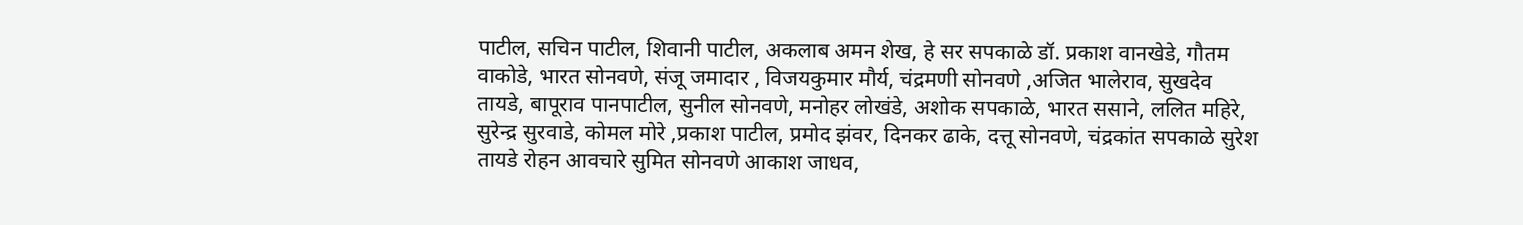पाटील, सचिन पाटील, शिवानी पाटील, अकलाब अमन शेख, हे सर सपकाळे डॉ. प्रकाश वानखेडे, गौतम वाकोडे, भारत सोनवणे, संजू जमादार , विजयकुमार मौर्य, चंद्रमणी सोनवणे ,अजित भालेराव, सुखदेव तायडे, बापूराव पानपाटील, सुनील सोनवणे, मनोहर लोखंडे, अशोक सपकाळे, भारत ससाने, ललित महिरे, सुरेन्द्र सुरवाडे, कोमल मोरे ,प्रकाश पाटील, प्रमोद झंवर, दिनकर ढाके, दत्तू सोनवणे, चंद्रकांत सपकाळे सुरेश तायडे रोहन आवचारे सुमित सोनवणे आकाश जाधव,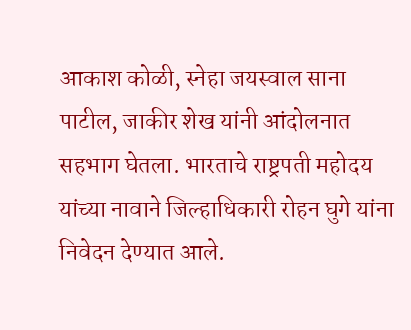आकाश कोळी, स्नेहा जयस्वाल साना पाटील, जाकीर शेख यांनी आंदोलनात सहभाग घेतला. भारताचे राष्ट्रपती महोदय यांच्या नावाने जिल्हाधिकारी रोहन घुगे यांना निवेदन देण्यात आले.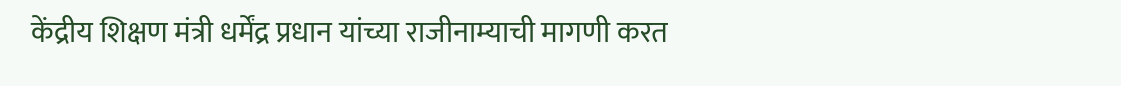केंद्रीय शिक्षण मंत्री धर्मेंद्र प्रधान यांच्या राजीनाम्याची मागणी करत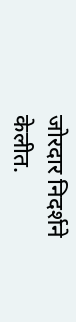जोरदार निदर्शने केलीत.